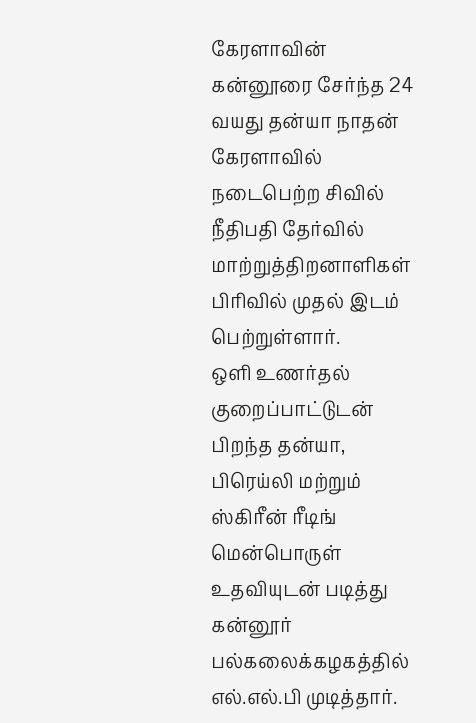கேரளாவின் கன்னூரை சேர்ந்த 24 வயது தன்யா நாதன் கேரளாவில் நடைபெற்ற சிவில் நீதிபதி தேர்வில் மாற்றுத்திறனாளிகள் பிரிவில் முதல் இடம் பெற்றுள்ளார்.
ஒளி உணர்தல் குறைப்பாட்டுடன் பிறந்த தன்யா, பிரெய்லி மற்றும் ஸ்கிரீன் ரீடிங் மென்பொருள் உதவியுடன் படித்து கன்னூர் பல்கலைக்கழகத்தில் எல்.எல்.பி முடித்தார்.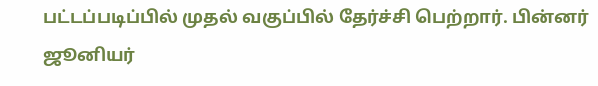பட்டப்படிப்பில் முதல் வகுப்பில் தேர்ச்சி பெற்றார். பின்னர் ஜூனியர்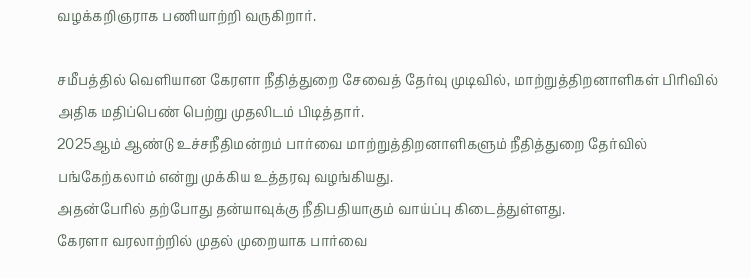வழக்கறிஞராக பணியாற்றி வருகிறார்.

சமீபத்தில் வெளியான கேரளா நீதித்துறை சேவைத் தேர்வு முடிவில், மாற்றுத்திறனாளிகள் பிரிவில் அதிக மதிப்பெண் பெற்று முதலிடம் பிடித்தார்.
2025ஆம் ஆண்டு உச்சநீதிமன்றம் பார்வை மாற்றுத்திறனாளிகளும் நீதித்துறை தேர்வில் பங்கேற்கலாம் என்று முக்கிய உத்தரவு வழங்கியது.
அதன்பேரில் தற்போது தன்யாவுக்கு நீதிபதியாகும் வாய்ப்பு கிடைத்துள்ளது.
கேரளா வரலாற்றில் முதல் முறையாக பார்வை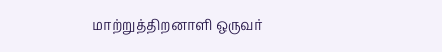மாற்றுத்திறனாளி ஒருவர்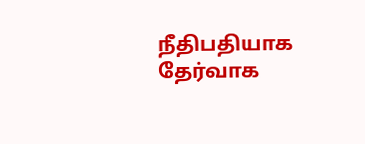நீதிபதியாக தேர்வாக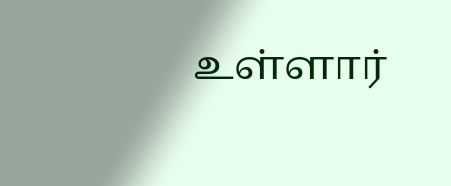உள்ளார்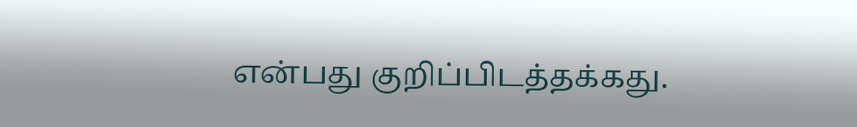என்பது குறிப்பிடத்தக்கது.